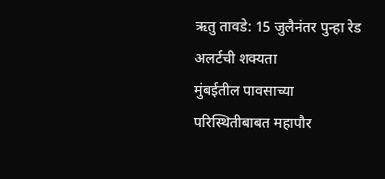ऋतु तावडे: 15 जुलैनंतर पुन्हा रेड अलर्टची शक्यता
मुंबईतील पावसाच्या परिस्थितीबाबत महापौर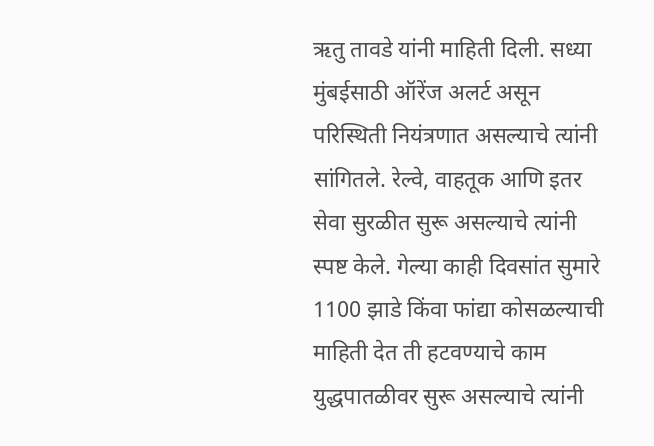ऋतु तावडे यांनी माहिती दिली. सध्या मुंबईसाठी ऑरेंज अलर्ट असून परिस्थिती नियंत्रणात असल्याचे त्यांनी सांगितले. रेल्वे, वाहतूक आणि इतर सेवा सुरळीत सुरू असल्याचे त्यांनी स्पष्ट केले. गेल्या काही दिवसांत सुमारे 1100 झाडे किंवा फांद्या कोसळल्याची माहिती देत ती हटवण्याचे काम युद्धपातळीवर सुरू असल्याचे त्यांनी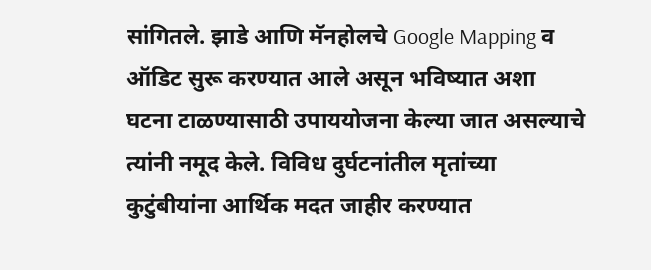सांगितले. झाडे आणि मॅनहोलचे Google Mapping व ऑडिट सुरू करण्यात आले असून भविष्यात अशा घटना टाळण्यासाठी उपाययोजना केल्या जात असल्याचे त्यांनी नमूद केले. विविध दुर्घटनांतील मृतांच्या कुटुंबीयांना आर्थिक मदत जाहीर करण्यात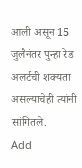आली असून 15 जुलैनंतर पुन्हा रेड अलर्टची शक्यता असल्याचेही त्यांनी सांगितले.
Add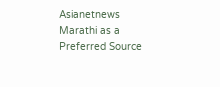Asianetnews Marathi as a Preferred Source